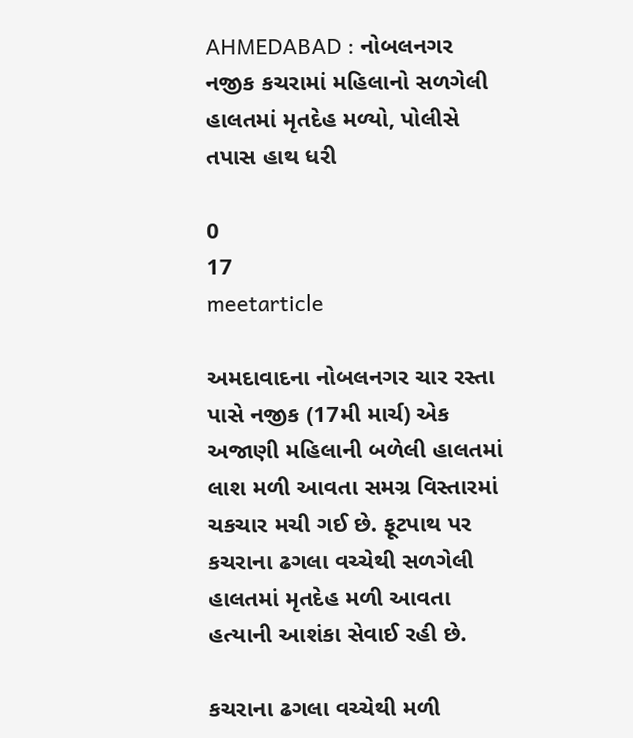AHMEDABAD : નોબલનગર નજીક કચરામાં મહિલાનો સળગેલી હાલતમાં મૃતદેહ મળ્યો, પોલીસે તપાસ હાથ ધરી

0
17
meetarticle

અમદાવાદના નોબલનગર ચાર રસ્તા પાસે નજીક (17મી માર્ચ) એક અજાણી મહિલાની બળેલી હાલતમાં લાશ મળી આવતા સમગ્ર વિસ્તારમાં ચકચાર મચી ગઈ છે. ફૂટપાથ પર કચરાના ઢગલા વચ્ચેથી સળગેલી હાલતમાં મૃતદેહ મળી આવતા હત્યાની આશંકા સેવાઈ રહી છે.

કચરાના ઢગલા વચ્ચેથી મળી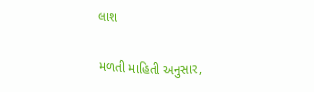લાશ

મળતી માહિતી અનુસાર,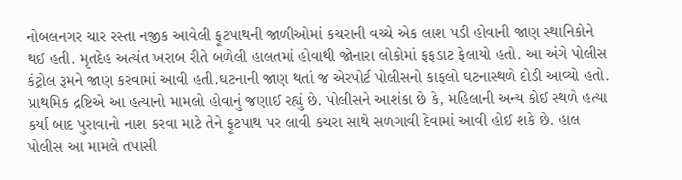નોબલનગર ચાર રસ્તા નજીક આવેલી ફૂટપાથની જાળીઓમાં કચરાની વચ્ચે એક લાશ પડી હોવાની જાણ સ્થાનિકોને થઈ હતી. મૃતદેહ અત્યંત ખરાબ રીતે બળેલી હાલતમાં હોવાથી જોનારા લોકોમાં ફફડાટ ફેલાયો હતો. આ અંગે પોલીસ કંટ્રોલ રૂમને જાણ કરવામાં આવી હતી.ઘટનાની જાણ થતાં જ એરપોર્ટ પોલીસનો કાફલો ઘટનાસ્થળે દોડી આવ્યો હતો. પ્રાથમિક દ્રષ્ટિએ આ હત્યાનો મામલો હોવાનું જણાઈ રહ્યું છે. પોલીસને આશંકા છે કે, મહિલાની અન્ય કોઈ સ્થળે હત્યા કર્યા બાદ પુરાવાનો નાશ કરવા માટે તેને ફૂટપાથ પર લાવી કચરા સાથે સળગાવી દેવામાં આવી હોઈ શકે છે. હાલ પોલીસ આ મામલે તપાસી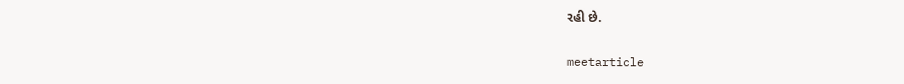રહી છે.

meetarticle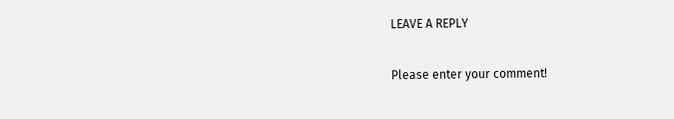LEAVE A REPLY

Please enter your comment!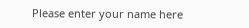Please enter your name here